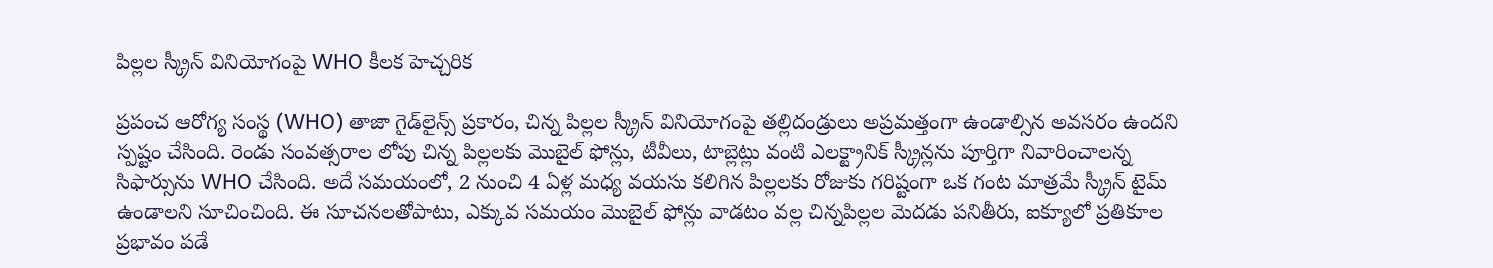పిల్లల స్క్రీన్ వినియోగంపై WHO కీలక హెచ్చరిక

ప్రపంచ ఆరోగ్య సంస్థ (WHO) తాజా గైడ్‌లైన్స్ ప్రకారం, చిన్న పిల్లల స్క్రీన్ వినియోగంపై తల్లిదండ్రులు అప్రమత్తంగా ఉండాల్సిన అవసరం ఉందని స్పష్టం చేసింది. రెండు సంవత్సరాల లోపు చిన్న పిల్లలకు మొబైల్ ఫోన్లు, టీవీలు, టాబ్లెట్లు వంటి ఎలక్ట్రానిక్ స్క్రీన్లను పూర్తిగా నివారించాలన్న సిఫార్సును WHO చేసింది. అదే సమయంలో, 2 నుంచి 4 ఏళ్ల మధ్య వయసు కలిగిన పిల్లలకు రోజుకు గరిష్టంగా ఒక గంట మాత్రమే స్క్రీన్ టైమ్ ఉండాలని సూచించింది. ఈ సూచనలతోపాటు, ఎక్కువ సమయం మొబైల్ ఫోన్లు వాడటం వల్ల చిన్నపిల్లల మెదడు పనితీరు, ఐక్యూలో ప్రతికూల ప్రభావం పడే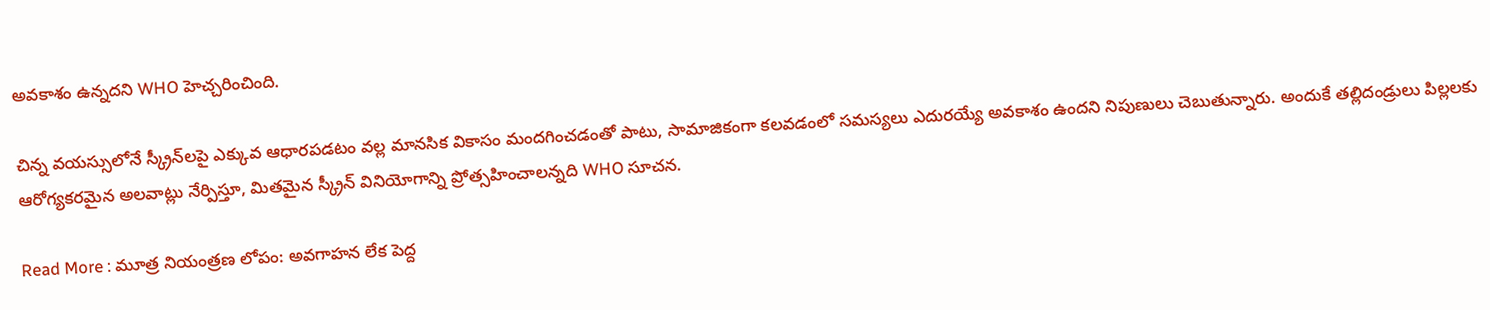అవకాశం ఉన్నదని WHO హెచ్చరించింది.

చిన్న వయస్సులోనే స్క్రీన్‌లపై ఎక్కువ ఆధారపడటం వల్ల మానసిక వికాసం మందగించడంతో పాటు, సామాజికంగా కలవడంలో సమస్యలు ఎదురయ్యే అవకాశం ఉందని నిపుణులు చెబుతున్నారు. అందుకే తల్లిదండ్రులు పిల్లలకు ఆరోగ్యకరమైన అలవాట్లు నేర్పిస్తూ, మితమైన స్క్రీన్ వినియోగాన్ని ప్రోత్సహించాలన్నది WHO సూచన.

Read More : మూత్ర నియంత్రణ లోపం: అవగాహన లేక పెద్ద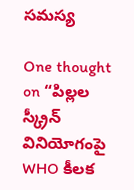సమస్య

One thought on “పిల్లల స్క్రీన్ వినియోగంపై WHO కీలక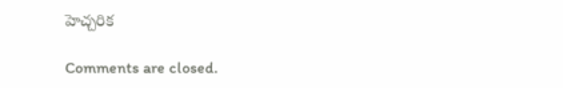హెచ్చరిక

Comments are closed.